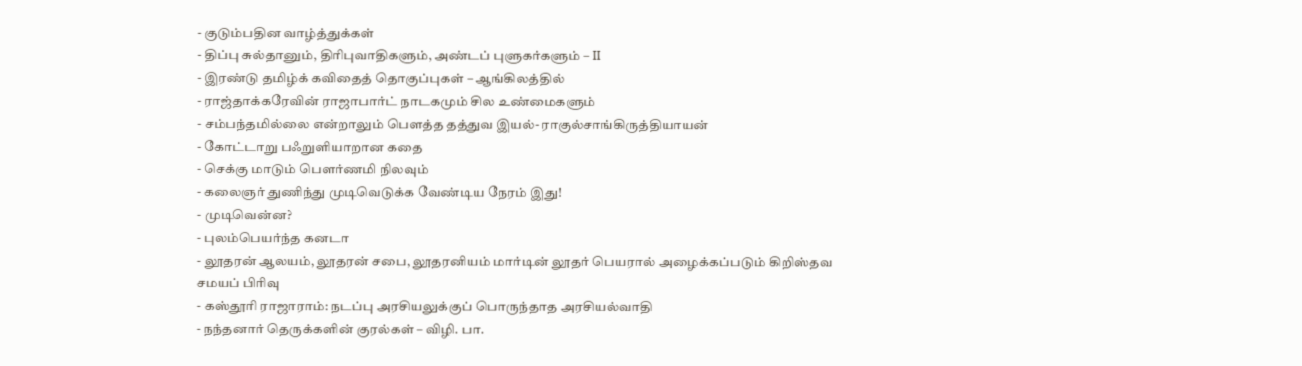- குடும்பதின வாழ்த்துக்கள்
- திப்பு சுல்தானும், திரிபுவாதிகளும், அண்டப் புளுகர்களும் – II
- இரண்டு தமிழ்க் கவிதைத் தொகுப்புகள் – ஆங்கிலத்தில்
- ராஜ்தாக்கரேவின் ராஜாபார்ட் நாடகமும் சில உண்மைகளும்
- சம்பந்தமில்லை என்றாலும் பௌத்த தத்துவ இயல்- ராகுல்சாங்கிருத்தியாயன்
- கோட்டாறு பஃறுளியாறான கதை
- செக்கு மாடும் பௌர்ணமி நிலவும்
- கலைஞர் துணிந்து முடிவெடுக்க வேண்டிய நேரம் இது!
- முடிவென்ன?
- புலம்பெயர்ந்த கனடா
- லூதரன் ஆலயம், லூதரன் சபை, லூதரனியம் மார்டின் லூதர் பெயரால் அழைக்கப்படும் கிறிஸ்தவ சமயப் பிரிவு
- கஸ்தூரி ராஜாராம்: நடப்பு அரசியலுக்குப் பொருந்தாத அரசியல்வாதி
- நந்தனார் தெருக்களின் குரல்கள் – விழி. பா.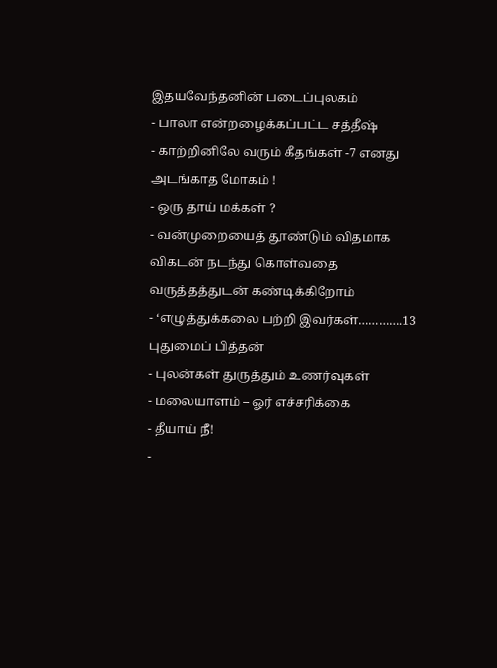இதயவேந்தனின் படைப்புலகம்
- பாலா என்றழைக்கப்பட்ட சத்தீஷ்
- காற்றினிலே வரும் கீதங்கள் -7 எனது அடங்காத மோகம் !
- ஒரு தாய் மக்கள் ?
- வன்முறையைத் தூண்டும் விதமாக விகடன் நடந்து கொள்வதை வருத்தத்துடன் கண்டிக்கிறோம்
- ‘எழுத்துக்கலை பற்றி இவர்கள்………….13 புதுமைப் பித்தன்
- புலன்கள் துருத்தும் உணர்வுகள்
- மலையாளம் – ஓர் எச்சரிக்கை
- தீயாய் நீ!
-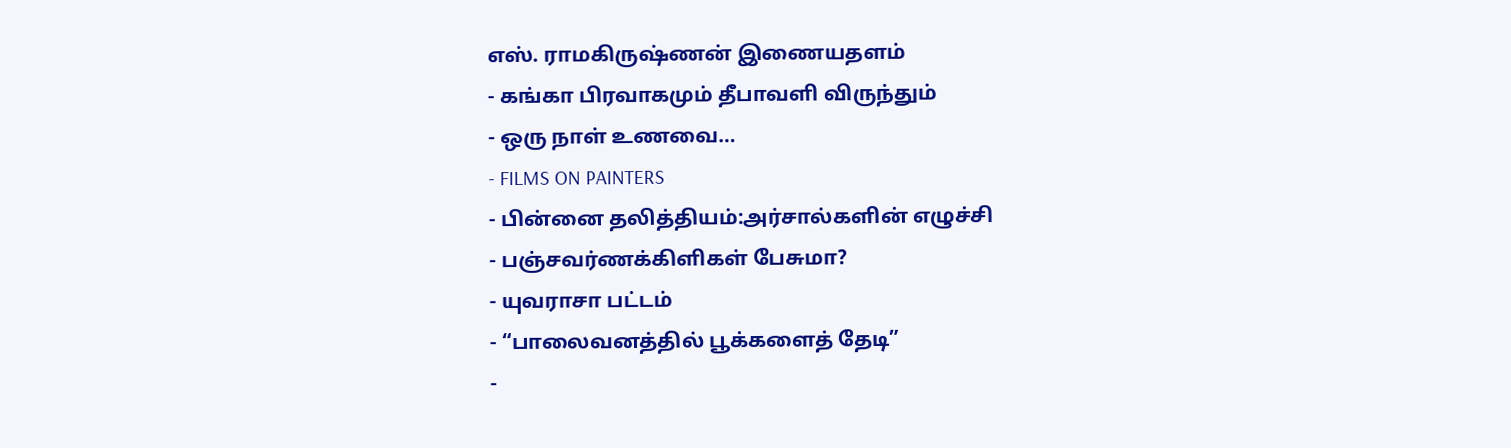எஸ். ராமகிருஷ்ணன் இணையதளம்
- கங்கா பிரவாகமும் தீபாவளி விருந்தும்
- ஒரு நாள் உணவை…
- FILMS ON PAINTERS
- பின்னை தலித்தியம்:அர்சால்களின் எழுச்சி
- பஞ்சவர்ணக்கிளிகள் பேசுமா?
- யுவராசா பட்டம்
- “பாலைவனத்தில் பூக்களைத் தேடி”
-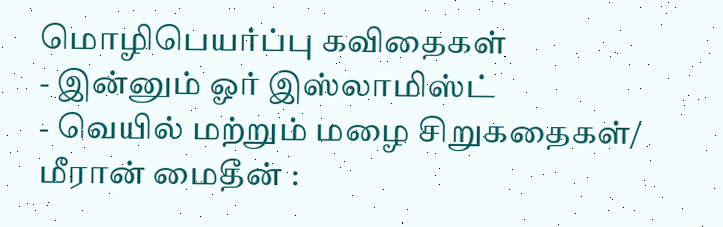மொழிபெயர்ப்பு கவிதைகள்
- இன்னும் ஓர் இஸ்லாமிஸ்ட்
- வெயில் மற்றும் மழை சிறுகதைகள்/ மீரான் மைதீன் :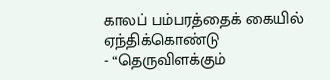காலப் பம்பரத்தைக் கையில் ஏந்திக்கொண்டு
- “தெருவிளக்கும்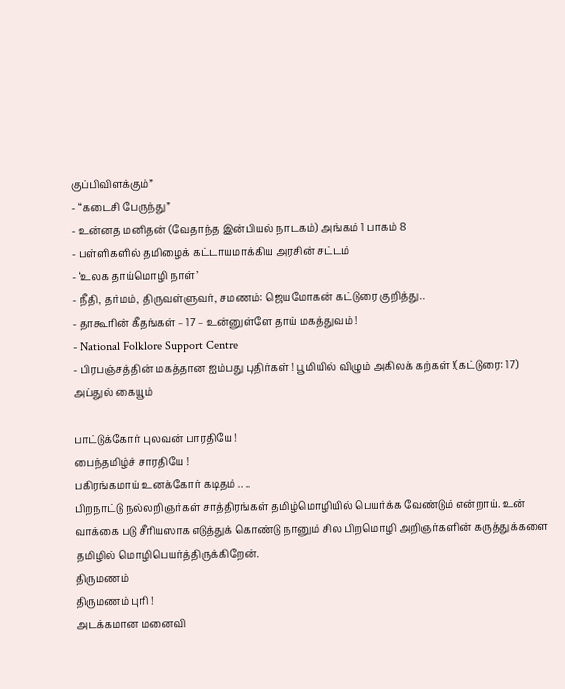குப்பிவிளக்கும்”
- “கடைசி பேருந்து”
- உன்னத மனிதன் (வேதாந்த இன்பியல் நாடகம்) அங்கம் 1 பாகம் 8
- பள்ளிகளில் தமிழைக் கட்டாயமாக்கிய அரசின் சட்டம்
- ‘உலக தாய்மொழி நாள்’
- நீதி, தர்மம், திருவள்ளுவர், சமணம்: ஜெயமோகன் கட்டுரை குறித்து..
- தாகூரின் கீதங்கள் – 17 – உன்னுள்ளே தாய் மகத்துவம் !
- National Folklore Support Centre
- பிரபஞ்சத்தின் மகத்தான ஐம்பது புதிர்கள் ! பூமியில் விழும் அகிலக் கற்கள் !(கட்டுரை: 17)
அப்துல் கையூம்

பாட்டுக்கோர் புலவன் பாரதியே !
பைந்தமிழ்ச் சாரதியே !
பகிரங்கமாய் உனக்கோர் கடிதம் .. ..
பிறநாட்டு நல்லறிஞர்கள் சாத்திரங்கள் தமிழ்மொழியில் பெயர்க்க வேண்டும் என்றாய். உன் வாக்கை படு சீரியஸாக எடுத்துக் கொண்டு நானும் சில பிறமொழி அறிஞர்களின் கருத்துக்களை தமிழில் மொழிபெயர்த்திருக்கிறேன்.
திருமணம்
திருமணம் புரி !
அடக்கமான மனைவி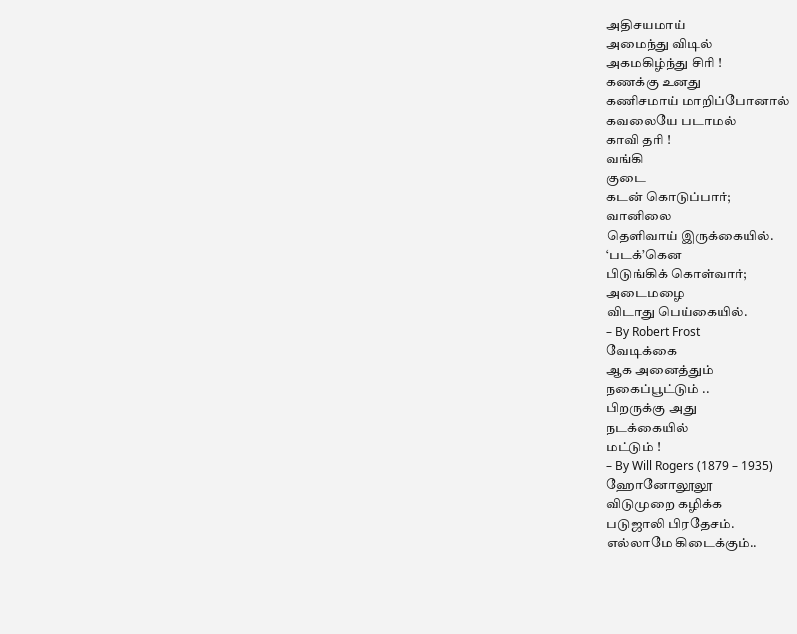அதிசயமாய்
அமைந்து விடில்
அகமகிழ்ந்து சிரி !
கணக்கு உனது
கணிசமாய் மாறிப்போனால்
கவலையே படாமல்
காவி தரி !
வங்கி
குடை
கடன் கொடுப்பார்;
வானிலை
தெளிவாய் இருக்கையில்.
‘படக்’கென
பிடுங்கிக் கொள்வார்;
அடைமழை
விடாது பெய்கையில்.
– By Robert Frost
வேடிக்கை
ஆக அனைத்தும்
நகைப்பூட்டும் ..
பிறருக்கு அது
நடக்கையில்
மட்டும் !
– By Will Rogers (1879 – 1935)
ஹோனோலூலூ
விடுமுறை கழிக்க
படுஜாலி பிரதேசம்.
எல்லாமே கிடைக்கும்..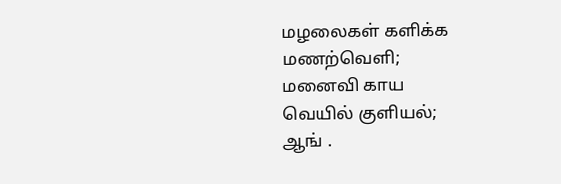மழலைகள் களிக்க
மணற்வெளி;
மனைவி காய
வெயில் குளியல்;
ஆங் .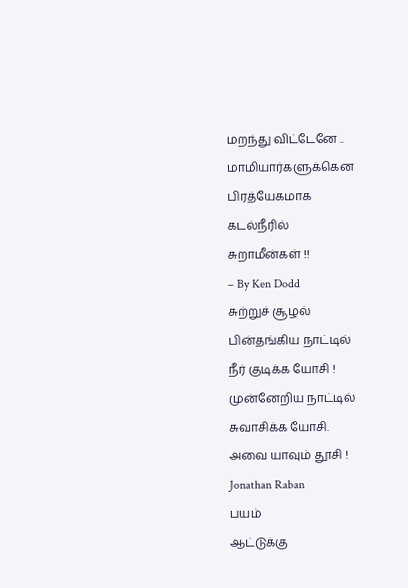மறந்து விட்டேனே ..
மாமியார்களுக்கென
பிரத்யேகமாக
கடல்நீரில்
சுறாமீன்கள் !!
– By Ken Dodd
சுற்றுச் சூழல்
பின்தங்கிய நாட்டில்
நீர் குடிக்க யோசி !
முன்னேறிய நாட்டில்
சுவாசிக்க யோசி.
அவை யாவும் தூசி !
Jonathan Raban
பயம்
ஆட்டுக்கு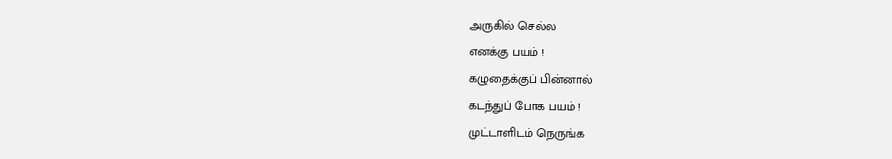அருகில் செல்ல
எனக்கு பயம் !
கழுதைக்குப் பின்னால்
கடந்துப் போக பயம் !
முட்டாளிடம் நெருங்க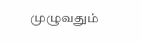முழுவதும்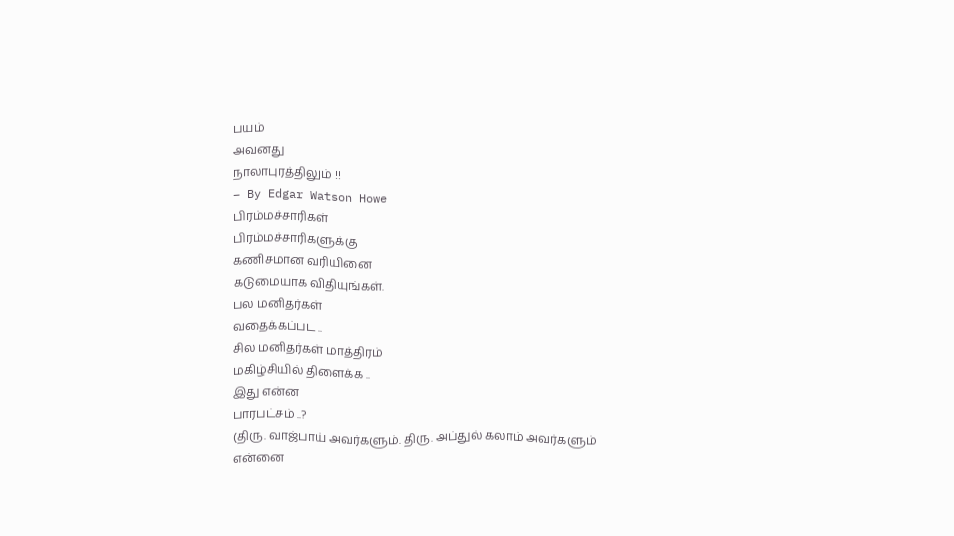பயம்
அவனது
நாலாபுரத்திலும் !!
– By Edgar Watson Howe
பிரம்மச்சாரிகள்
பிரம்மச்சாரிகளுக்கு
கணிசமான வரியினை
கடுமையாக விதியுங்கள்.
பல மனிதர்கள்
வதைக்கப்பட ..
சில மனிதர்கள் மாத்திரம்
மகிழ்சியில் திளைக்க ..
இது என்ன
பாரபட்சம் ..?
(திரு. வாஜ்பாய் அவர்களும். திரு. அப்துல் கலாம் அவர்களும் என்னை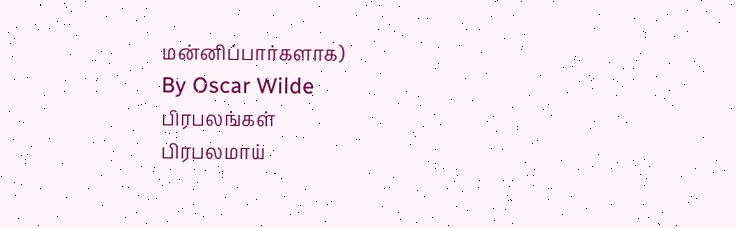மன்னிப்பார்களாக)
By Oscar Wilde
பிரபலங்கள்
பிரபலமாய்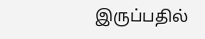இருப்பதில்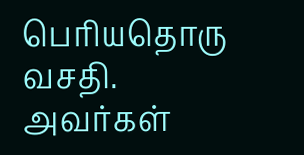பெரியதொரு வசதி.
அவர்கள்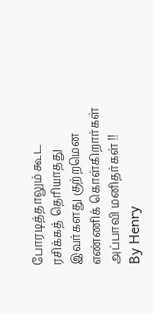போரடித்தாலும் கூட
ரசிக்கத் தெரியாதது
இவர்களது குற்றமென
எண்ணிக் கொள்கிறார்கள்
அப்பாவி மனிதர்கள் !!
By Henry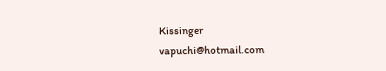Kissinger
vapuchi@hotmail.com